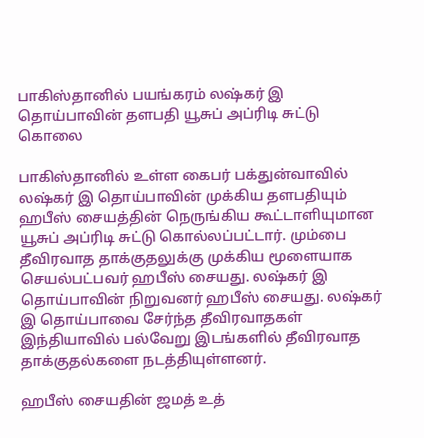பாகிஸ்தானில் பயங்கரம் லஷ்கர் இ தொய்பாவின் தளபதி யூசுப் அப்ரிடி சுட்டு கொலை

பாகிஸ்தானில் உள்ள கைபர் பக்துன்வாவில் லஷ்கர் இ தொய்பாவின் முக்கிய தளபதியும் ஹபீஸ் சையத்தின் நெருங்கிய கூட்டாளியுமான யூசுப் அப்ரிடி சுட்டு கொல்லப்பட்டார். மும்பை தீவிரவாத தாக்குதலுக்கு முக்கிய மூளையாக செயல்பட்பவர் ஹபீஸ் சையது. லஷ்கர் இ தொய்பாவின் நிறுவனர் ஹபீஸ் சையது. லஷ்கர் இ தொய்பாவை சேர்ந்த தீவிரவாதகள் இந்தியாவில் பல்வேறு இடங்களில் தீவிரவாத தாக்குதல்களை நடத்தியுள்ளனர்.

ஹபீஸ் சையதின் ஜமத் உத்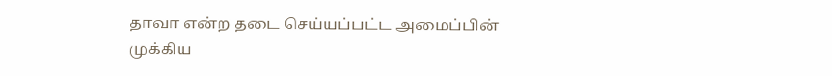தாவா என்ற தடை செய்யப்பட்ட அமைப்பின் முக்கிய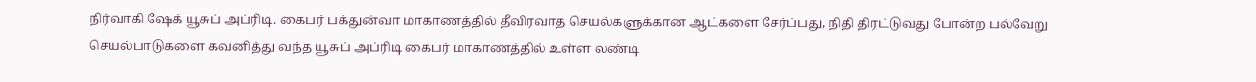நிர்வாகி ஷேக் யூசுப் அப்ரிடி. கைபர் பக்துன்வா மாகாணத்தில் தீவிரவாத செயல்களுக்கான ஆட்களை சேர்ப்பது, நிதி திரட்டுவது போன்ற பல்வேறு செயல்பாடுகளை கவனித்து வந்த யூசுப் அப்ரிடி கைபர் மாகாணத்தில் உள்ள லண்டி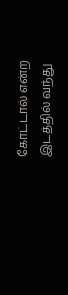கோட்டால் என்ற இடத்தில் வந்து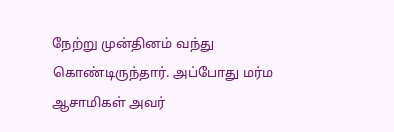நேற்று முன்தினம் வந்து கொண்டிருந்தார். அப்போது மர்ம ஆசாமிகள் அவர்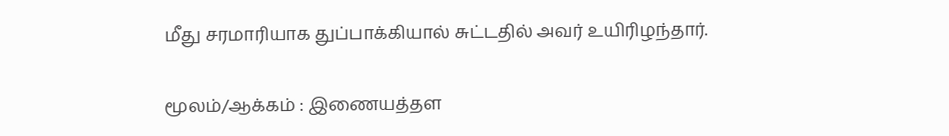மீது சரமாரியாக துப்பாக்கியால் சுட்டதில் அவர் உயிரிழந்தார்.

மூலம்/ஆக்கம் : இணையத்தள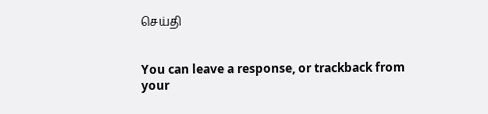செய்தி


You can leave a response, or trackback from your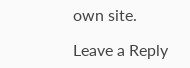own site.

Leave a Reply